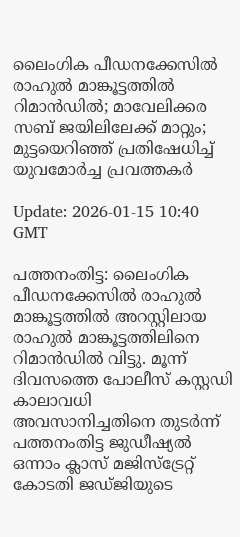ലൈംഗിക പീഡനക്കേസില്‍ രാഹുല്‍ മാങ്കൂട്ടത്തില്‍ റിമാന്‍ഡില്‍; മാവേലിക്കര സബ് ജയിലിലേക്ക് മാറ്റും; മുട്ടയെറിഞ്ഞ് പ്രതിഷേധിച്ച് യുവമോര്‍ച്ച പ്രവത്തകര്‍

Update: 2026-01-15 10:40 GMT

പത്തനംതിട്ട: ലൈംഗിക പീഡനക്കേസില്‍ രാഹുല്‍ മാങ്കൂട്ടത്തില്‍ അറസ്റ്റിലായ രാഹുല്‍ മാങ്കൂട്ടത്തിലിനെ റിമാന്‍ഡില്‍ വിട്ടു. മൂന്ന് ദിവസത്തെ പോലീസ് കസ്റ്റഡി കാലാവധി അവസാനിച്ചതിനെ തുടര്‍ന്ന് പത്തനംതിട്ട ജുഡീഷ്യല്‍ ഒന്നാം ക്ലാസ് മജിസ്‌ട്രേറ്റ് കോടതി ജഡ്ജിയുടെ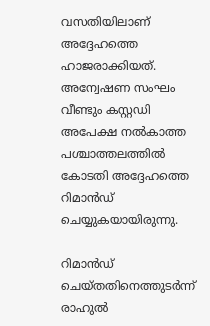വസതിയിലാണ് അദ്ദേഹത്തെ ഹാജരാക്കിയത്. അന്വേഷണ സംഘം വീണ്ടും കസ്റ്റഡി അപേക്ഷ നല്‍കാത്ത പശ്ചാത്തലത്തില്‍ കോടതി അദ്ദേഹത്തെ റിമാന്‍ഡ് ചെയ്യുകയായിരുന്നു.

റിമാന്‍ഡ് ചെയ്തതിനെത്തുടര്‍ന്ന് രാഹുല്‍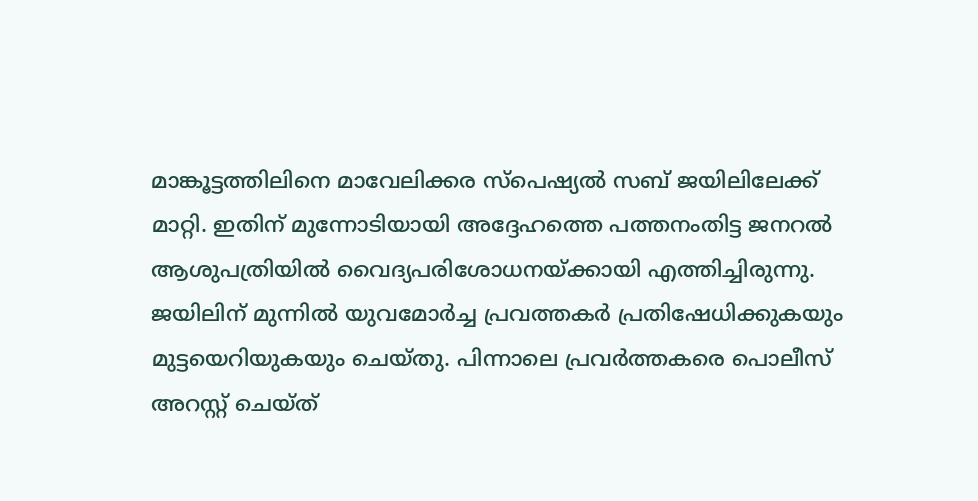മാങ്കൂട്ടത്തിലിനെ മാവേലിക്കര സ്പെഷ്യല്‍ സബ് ജയിലിലേക്ക് മാറ്റി. ഇതിന് മുന്നോടിയായി അദ്ദേഹത്തെ പത്തനംതിട്ട ജനറല്‍ ആശുപത്രിയില്‍ വൈദ്യപരിശോധനയ്ക്കായി എത്തിച്ചിരുന്നു. ജയിലിന് മുന്നില്‍ യുവമോര്‍ച്ച പ്രവത്തകര്‍ പ്രതിഷേധിക്കുകയും മുട്ടയെറിയുകയും ചെയ്തു. പിന്നാലെ പ്രവര്‍ത്തകരെ പൊലീസ് അറസ്റ്റ് ചെയ്ത്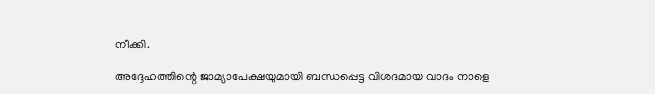നീക്കി.

അദ്ദേഹത്തിന്റെ ജാമ്യാപേക്ഷയുമായി ബന്ധപ്പെട്ട വിശദമായ വാദം നാളെ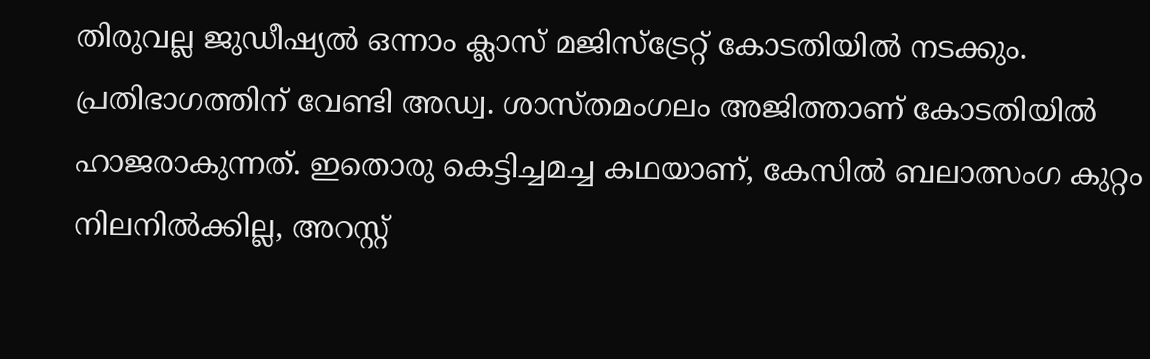തിരുവല്ല ജുഡീഷ്യല്‍ ഒന്നാം ക്ലാസ് മജിസ്‌ട്രേറ്റ് കോടതിയില്‍ നടക്കും. പ്രതിഭാഗത്തിന് വേണ്ടി അഡ്വ. ശാസ്തമംഗലം അജിത്താണ് കോടതിയില്‍ ഹാജരാകുന്നത്. ഇതൊരു കെട്ടിച്ചമച്ച കഥയാണ്, കേസില്‍ ബലാത്സംഗ കുറ്റം നിലനില്‍ക്കില്ല, അറസ്റ്റ്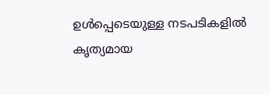ഉള്‍പ്പെടെയുള്ള നടപടികളില്‍ കൃത്യമായ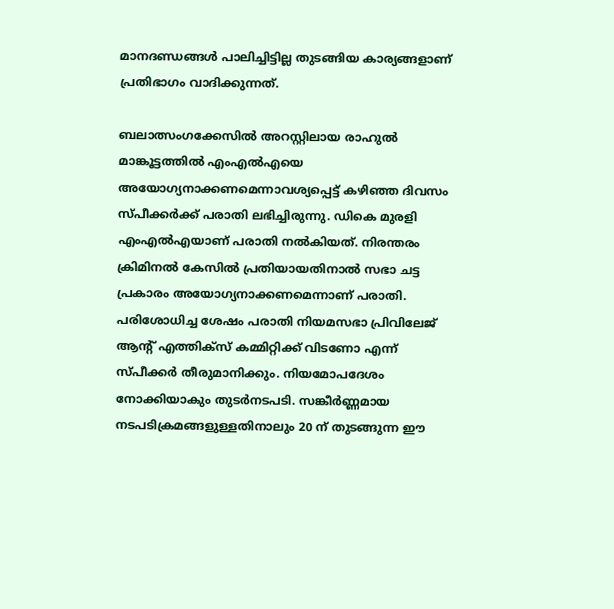മാനദണ്ഡങ്ങള്‍ പാലിച്ചിട്ടില്ല തുടങ്ങിയ കാര്യങ്ങളാണ് പ്രതിഭാഗം വാദിക്കുന്നത്.

ബലാത്സംഗക്കേസില്‍ അറസ്റ്റിലായ രാഹുല്‍ മാങ്കൂട്ടത്തില്‍ എംഎല്‍എയെ അയോഗ്യനാക്കണമെന്നാവശ്യപ്പെട്ട് കഴിഞ്ഞ ദിവസം സ്പീക്കര്‍ക്ക് പരാതി ലഭിച്ചിരുന്നു. ഡികെ മുരളി എംഎല്‍എയാണ് പരാതി നല്‍കിയത്. നിരന്തരം ക്രിമിനല്‍ കേസില്‍ പ്രതിയായതിനാല്‍ സഭാ ചട്ട പ്രകാരം അയോഗ്യനാക്കണമെന്നാണ് പരാതി. പരിശോധിച്ച ശേഷം പരാതി നിയമസഭാ പ്രിവിലേജ് ആന്റ് എത്തിക്‌സ് കമ്മിറ്റിക്ക് വിടണോ എന്ന് സ്പീക്കര്‍ തീരുമാനിക്കും. നിയമോപദേശം നോക്കിയാകും തുടര്‍നടപടി. സങ്കീര്‍ണ്ണമായ നടപടിക്രമങ്ങളുള്ളതിനാലും 20 ന് തുടങ്ങുന്ന ഈ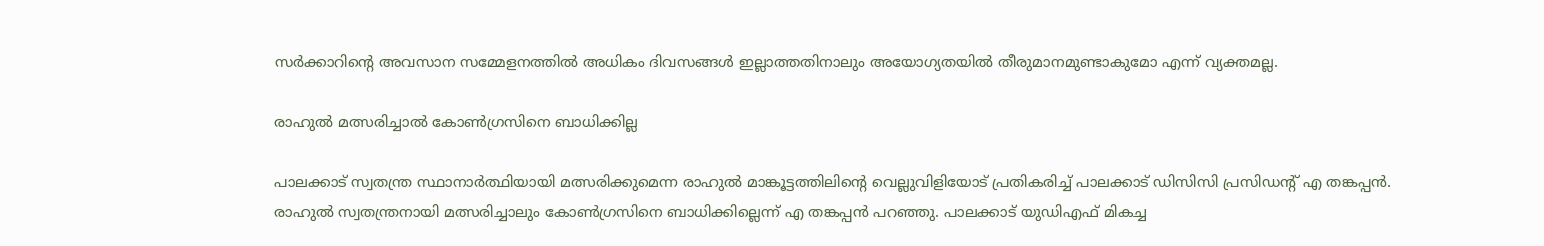സര്‍ക്കാറിന്റെ അവസാന സമ്മേളനത്തില്‍ അധികം ദിവസങ്ങള്‍ ഇല്ലാത്തതിനാലും അയോഗ്യതയില്‍ തീരുമാനമുണ്ടാകുമോ എന്ന് വ്യക്തമല്ല.

രാഹുല്‍ മത്സരിച്ചാല്‍ കോണ്‍ഗ്രസിനെ ബാധിക്കില്ല

പാലക്കാട് സ്വതന്ത്ര സ്ഥാനാര്‍ത്ഥിയായി മത്സരിക്കുമെന്ന രാഹുല്‍ മാങ്കൂട്ടത്തിലിന്റെ വെല്ലുവിളിയോട് പ്രതികരിച്ച് പാലക്കാട് ഡിസിസി പ്രസിഡന്റ് എ തങ്കപ്പന്‍. രാഹുല്‍ സ്വതന്ത്രനായി മത്സരിച്ചാലും കോണ്‍ഗ്രസിനെ ബാധിക്കില്ലെന്ന് എ തങ്കപ്പന്‍ പറഞ്ഞു. പാലക്കാട് യുഡിഎഫ് മികച്ച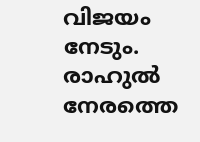വിജയം നേടും. രാഹുല്‍ നേരത്തെ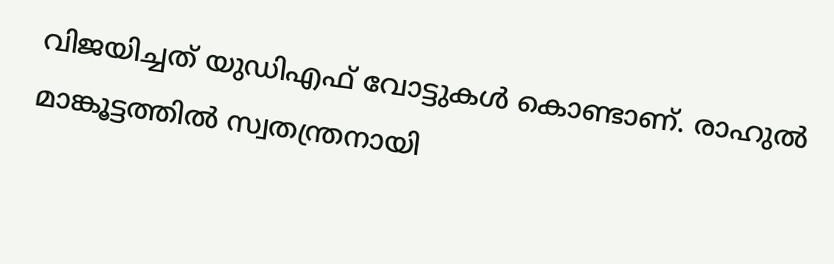വിജയിച്ചത് യുഡിഎഫ് വോട്ടുകള്‍ കൊണ്ടാണ്. രാഹുല്‍ മാങ്കൂട്ടത്തില്‍ സ്വതന്ത്രനായി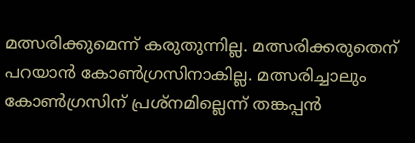മത്സരിക്കുമെന്ന് കരുതുന്നില്ല. മത്സരിക്കരുതെന് പറയാന്‍ കോണ്‍ഗ്രസിനാകില്ല. മത്സരിച്ചാലും കോണ്‍ഗ്രസിന് പ്രശ്‌നമില്ലെന്ന് തങ്കപ്പന്‍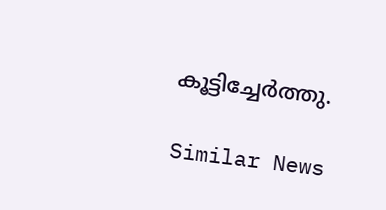കൂട്ടിച്ചേര്‍ത്തു.

Similar News